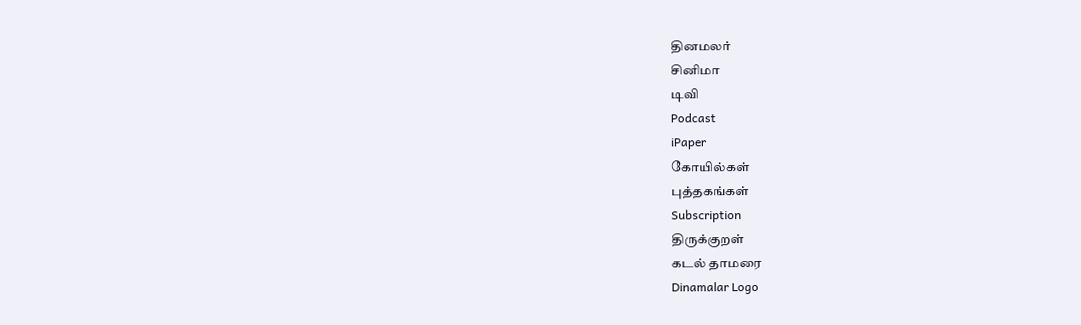தினமலர்
சினிமா
டிவி
Podcast
iPaper
கோயில்கள்
புத்தகங்கள்
Subscription
திருக்குறள்
கடல் தாமரை
Dinamalar Logo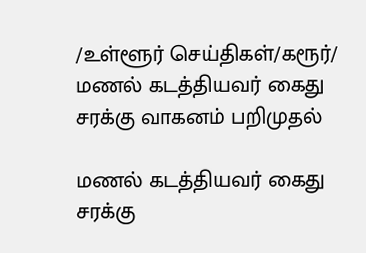/உள்ளூர் செய்திகள்/கரூர்/ மணல் கடத்தியவர் கைது சரக்கு வாகனம் பறிமுதல்

மணல் கடத்தியவர் கைது சரக்கு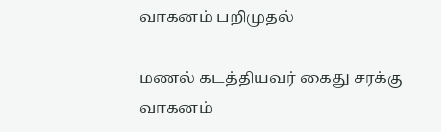வாகனம் பறிமுதல்

மணல் கடத்தியவர் கைது சரக்கு வாகனம்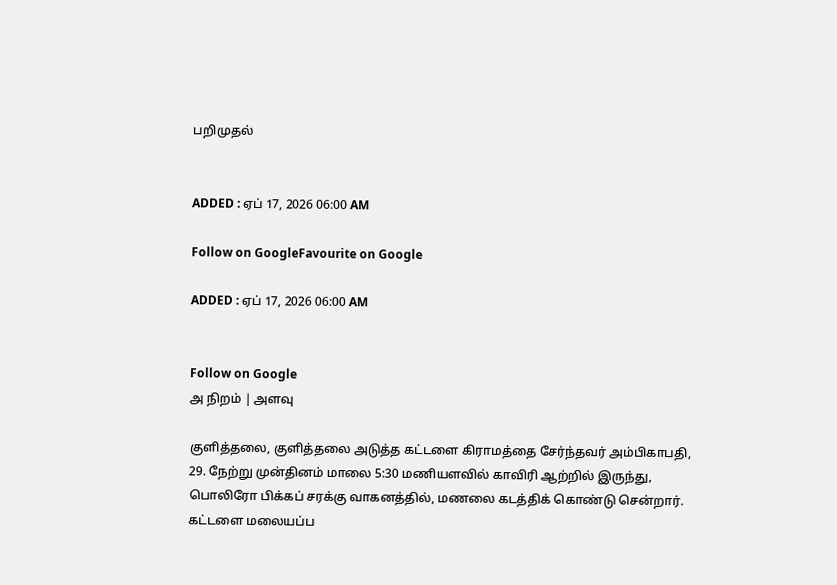பறிமுதல்


ADDED : ஏப் 17, 2026 06:00 AM

Follow on GoogleFavourite on Google

ADDED : ஏப் 17, 2026 06:00 AM


Follow on Google
அ நிறம் | அளவு

குளித்தலை, குளித்தலை அடுத்த கட்டளை கிராமத்தை சேர்ந்தவர் அம்பிகாபதி, 29. நேற்று முன்தினம் மாலை 5:30 மணியளவில் காவிரி ஆற்றில் இருந்து, பொலிரோ பிக்கப் சரக்கு வாகனத்தில், மணலை கடத்திக் கொண்டு சென்றார். கட்டளை மலையப்ப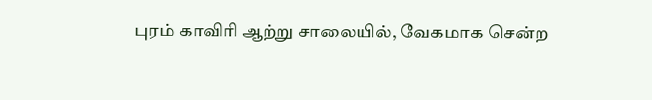புரம் காவிரி ஆற்று சாலையில், வேகமாக சென்ற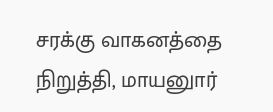சரக்கு வாகனத்தை நிறுத்தி, மாயனுார்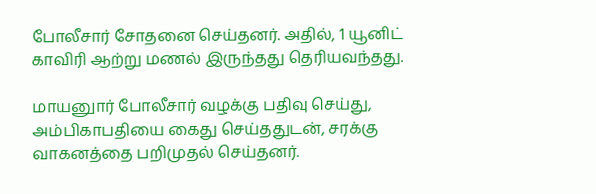போலீசார் சோதனை செய்தனர். அதில், 1 யூனிட் காவிரி ஆற்று மணல் இருந்தது தெரியவந்தது.

மாயனுார் போலீசார் வழக்கு பதிவு செய்து, அம்பிகாபதியை கைது செய்ததுடன், சரக்கு வாகனத்தை பறிமுதல் செய்தனர்.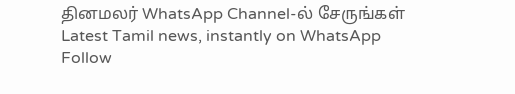தினமலர் WhatsApp Channel-ல் சேருங்கள்
Latest Tamil news, instantly on WhatsApp
Follow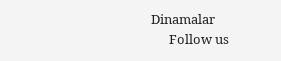Dinamalar
      Follow us